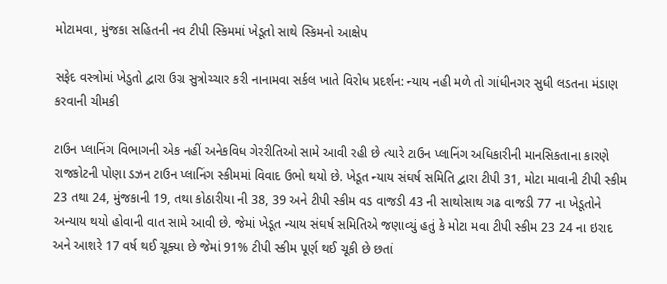મોટામવા, મુંજકા સહિતની નવ ટીપી સ્કિમમાં ખેડૂતો સાથે સ્કિમનો આક્ષેપ

સફેદ વસ્ત્રોમાં ખેડુતો દ્વારા ઉગ્ર સુત્રોચ્ચાર કરી નાનામવા સર્કલ ખાતે વિરોધ પ્રદર્શન: ન્યાય નહી મળે તો ગાંધીનગર સુધી લડતના મંડાણ કરવાની ચીમકી

ટાઉન પ્લાનિંગ વિભાગની એક નહીં અનેકવિધ ગેરરીતિઓ સામે આવી રહી છે ત્યારે ટાઉન પ્લાનિંગ અધિકારીની માનસિકતાના કારણે રાજકોટની પોણા ડઝન ટાઉન પ્લાનિંગ સ્કીમમાં વિવાદ ઉભો થયો છે. ખેડૂત ન્યાય સંઘર્ષ સમિતિ દ્વારા ટીપી 31, મોટા માવાની ટીપી સ્કીમ 23 તથા 24, મુંજકાની 19, તથા કોઠારીયા ની 38, 39 અને ટીપી સ્કીમ વડ વાજડી 43 ની સાથોસાથ ગઢ વાજડી 77 ના ખેડૂતોને અન્યાય થયો હોવાની વાત સામે આવી છે. જેમાં ખેડૂત ન્યાય સંઘર્ષ સમિતિએ જણાવ્યું હતું કે મોટા મવા ટીપી સ્કીમ 23 24 ના ઇરાદ અને આશરે 17 વર્ષ થઈ ચૂક્યા છે જેમાં 91% ટીપી સ્કીમ પૂર્ણ થઈ ચૂકી છે છતાં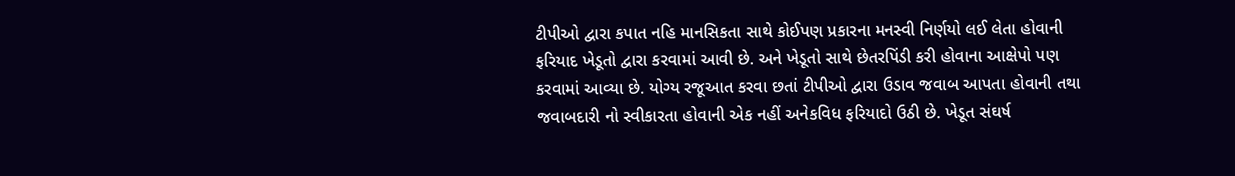ટીપીઓ દ્વારા કપાત નહિ માનસિકતા સાથે કોઈપણ પ્રકારના મનસ્વી નિર્ણયો લઈ લેતા હોવાની ફરિયાદ ખેડૂતો દ્વારા કરવામાં આવી છે. અને ખેડૂતો સાથે છેતરપિંડી કરી હોવાના આક્ષેપો પણ કરવામાં આવ્યા છે. યોગ્ય રજૂઆત કરવા છતાં ટીપીઓ દ્વારા ઉડાવ જવાબ આપતા હોવાની તથા જવાબદારી નો સ્વીકારતા હોવાની એક નહીં અનેકવિધ ફરિયાદો ઉઠી છે. ખેડૂત સંઘર્ષ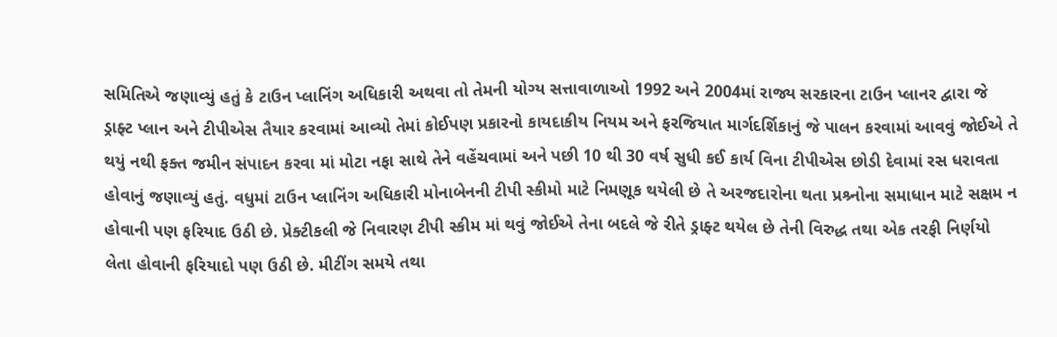સમિતિએ જણાવ્યું હતું કે ટાઉન પ્લાનિંગ અધિકારી અથવા તો તેમની યોગ્ય સત્તાવાળાઓ 1992 અને 2004માં રાજ્ય સરકારના ટાઉન પ્લાનર દ્વારા જે ડ્રાફ્ટ પ્લાન અને ટીપીએસ તૈયાર કરવામાં આવ્યો તેમાં કોઈપણ પ્રકારનો કાયદાકીય નિયમ અને ફરજિયાત માર્ગદર્શિકાનું જે પાલન કરવામાં આવવું જોઈએ તે થયું નથી ફક્ત જમીન સંપાદન કરવા માં મોટા નફા સાથે તેને વહેંચવામાં અને પછી 10 થી 30 વર્ષ સુધી કઈ કાર્ય વિના ટીપીએસ છોડી દેવામાં રસ ધરાવતા હોવાનું જણાવ્યું હતું. વધુમાં ટાઉન પ્લાનિંગ અધિકારી મોનાબેનની ટીપી સ્કીમો માટે નિમણૂક થયેલી છે તે અરજદારોના થતા પ્રશ્ર્નોના સમાધાન માટે સક્ષમ ન હોવાની પણ ફરિયાદ ઉઠી છે. પ્રેક્ટીકલી જે નિવારણ ટીપી સ્કીમ માં થવું જોઈએ તેના બદલે જે રીતે ડ્રાફ્ટ થયેલ છે તેની વિરુદ્ધ તથા એક તરફી નિર્ણયો લેતા હોવાની ફરિયાદો પણ ઉઠી છે. મીટીંગ સમયે તથા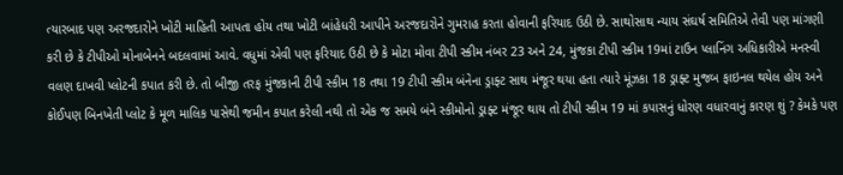ત્યારબાદ પણ અરજદારોને ખોટી માહિતી આપતા હોય તથા ખોટી બાંહેધરી આપીને અરજદારોને ગુમરાહ કરતા હોવાની ફરિયાદ ઉઠી છે. સાથોસાથ ન્યાય સંઘર્ષ સમિતિએ તેવી પણ માંગણી કરી છે કે ટીપીઓ મોનાબેનને બદલવામાં આવે. વધુમાં એવી પણ ફરિયાદ ઉઠી છે કે મોટા મોવા ટીપી સ્કીમ નંબર 23 અને 24, મુંજકા ટીપી સ્કીમ 19માં ટાઉન પ્લાનિંગ અધિકારીએ મનસ્વી વલણ દાખવી પ્લોટની કપાત કરી છે. તો બીજી તરફ મુંજકાની ટીપી સ્કીમ 18 તથા 19 ટીપી સ્કીમ બંનેના ડ્રાફ્ટ સાથ મંજૂર થયા હતા ત્યારે મૂંઝકા 18 ડ્રાફ્ટ મુજબ ફાઇનલ થયેલ હોય અને કોઈપણ બિનખેતી પ્લોટ કે મૂળ માલિક પાસેથી જમીન કપાત કરેલી નથી તો એક જ સમયે બંને સ્કીમોનો ડ્રાફ્ટ મંજૂર થાય તો ટીપી સ્કીમ 19 માં કપાસનું ધોરણ વધારવાનું કારણ શું ? કેમકે પણ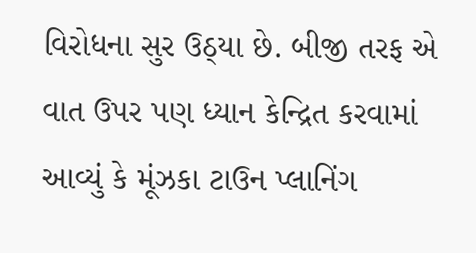વિરોધના સુર ઉઠ્યા છે. બીજી તરફ એ વાત ઉપર પણ ધ્યાન કેન્દ્રિત કરવામાં આવ્યું કે મૂંઝકા ટાઉન પ્લાનિંગ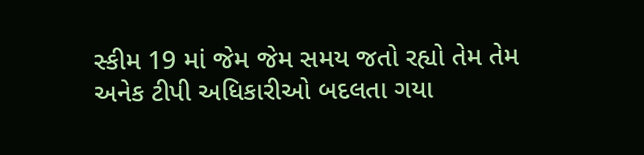સ્કીમ 19 માં જેમ જેમ સમય જતો રહ્યો તેમ તેમ અનેક ટીપી અધિકારીઓ બદલતા ગયા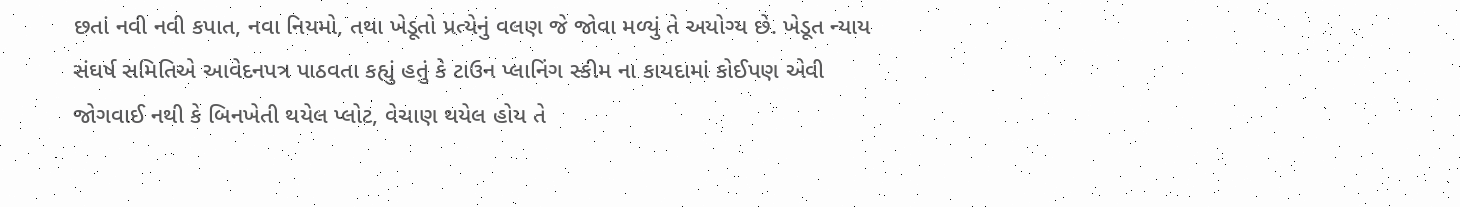છતાં નવી નવી કપાત, નવા નિયમો, તથા ખેડૂતો પ્રત્યેનું વલણ જે જોવા મળ્યું તે અયોગ્ય છે. ખેડૂત ન્યાય સંઘર્ષ સમિતિએ આવેદનપત્ર પાઠવતા કહ્યું હતું કે ટાઉન પ્લાનિંગ સ્કીમ ના કાયદામાં કોઈપણ એવી જોગવાઈ નથી કે બિનખેતી થયેલ પ્લોટ, વેચાણ થયેલ હોય તે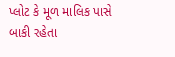પ્લોટ કે મૂળ માલિક પાસે બાકી રહેતા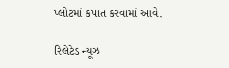પ્લોટમાં કપાત કરવામાં આવે.

રિલેટેડ ન્યૂઝ